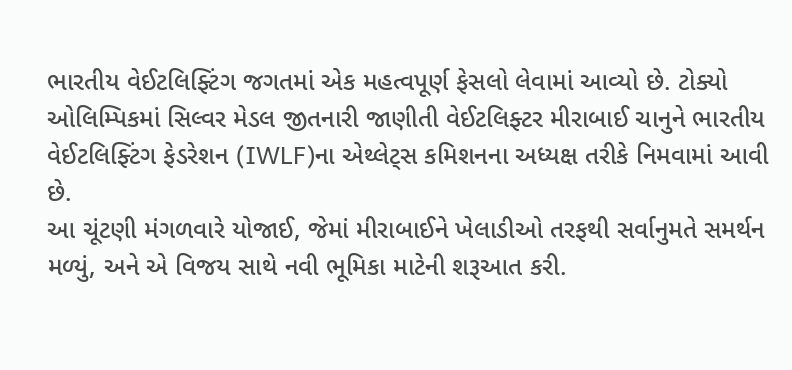ભારતીય વેઈટલિફ્ટિંગ જગતમાં એક મહત્વપૂર્ણ ફેસલો લેવામાં આવ્યો છે. ટોક્યો ઓલિમ્પિકમાં સિલ્વર મેડલ જીતનારી જાણીતી વેઈટલિફ્ટર મીરાબાઈ ચાનુને ભારતીય વેઈટલિફ્ટિંગ ફેડરેશન (IWLF)ના એથ્લેટ્સ કમિશનના અધ્યક્ષ તરીકે નિમવામાં આવી છે.
આ ચૂંટણી મંગળવારે યોજાઈ, જેમાં મીરાબાઈને ખેલાડીઓ તરફથી સર્વાનુમતે સમર્થન મળ્યું, અને એ વિજય સાથે નવી ભૂમિકા માટેની શરૂઆત કરી.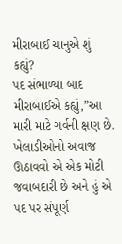મીરાબાઈ ચાનુએ શું કહ્યું?
પદ સંભાળ્યા બાદ મીરાબાઈએ કહ્યું,”આ મારી માટે ગર્વની ક્ષણ છે. ખેલાડીઓનો અવાજ ઊઠાવવો એ એક મોટી જવાબદારી છે અને હું એ પદ પર સંપૂર્ણ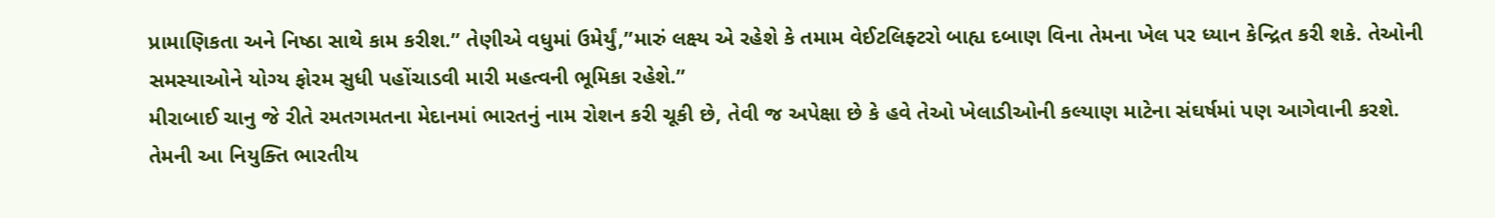પ્રામાણિકતા અને નિષ્ઠા સાથે કામ કરીશ.” તેણીએ વધુમાં ઉમેર્યું,”મારું લક્ષ્ય એ રહેશે કે તમામ વેઈટલિફ્ટરો બાહ્ય દબાણ વિના તેમના ખેલ પર ધ્યાન કેન્દ્રિત કરી શકે. તેઓની સમસ્યાઓને યોગ્ય ફોરમ સુધી પહોંચાડવી મારી મહત્વની ભૂમિકા રહેશે.”
મીરાબાઈ ચાનુ જે રીતે રમતગમતના મેદાનમાં ભારતનું નામ રોશન કરી ચૂકી છે, તેવી જ અપેક્ષા છે કે હવે તેઓ ખેલાડીઓની કલ્યાણ માટેના સંઘર્ષમાં પણ આગેવાની કરશે. તેમની આ નિયુક્તિ ભારતીય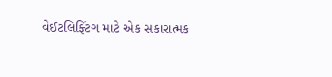વેઈટલિફ્ટિંગ માટે એક સકારાત્મક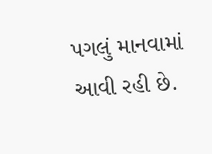પગલું માનવામાં આવી રહી છે.